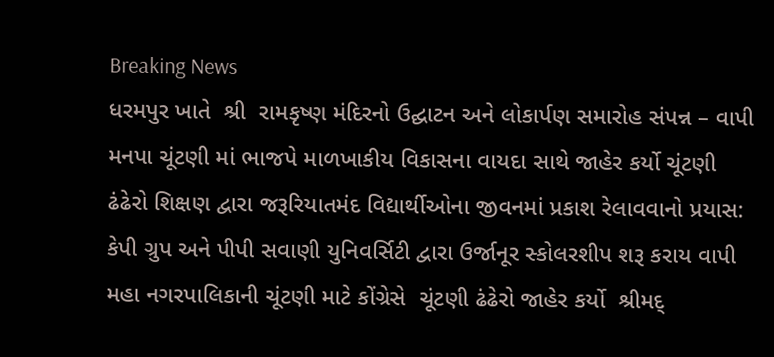Breaking News
ધરમપુર ખાતે  શ્રી  રામકૃષ્ણ મંદિરનો ઉદ્ઘાટન અને લોકાર્પણ સમારોહ સંપન્ન – વાપી મનપા ચૂંટણી માં ભાજપે માળખાકીય વિકાસના વાયદા સાથે જાહેર કર્યો ચૂંટણી ઢંઢેરો શિક્ષણ દ્વારા જરૂરિયાતમંદ વિદ્યાર્થીઓના જીવનમાં પ્રકાશ રેલાવવાનો પ્રયાસ: કેપી ગ્રુપ અને પીપી સવાણી યુનિવર્સિટી દ્વારા ઉર્જાનૂર સ્કોલરશીપ શરૂ કરાય વાપી મહા નગરપાલિકાની ચૂંટણી માટે કોંગ્રેસે  ચૂંટણી ઢંઢેરો જાહેર કર્યો  શ્રીમદ્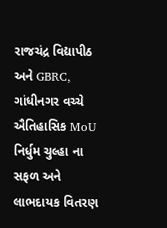રાજચંદ્ર વિદ્યાપીઠ અને GBRC, ગાંધીનગર વચ્ચે ઐતિહાસિક MoU નિર્ધુમ ચુલ્હા ના સફળ અને લાભદાયક વિતરણ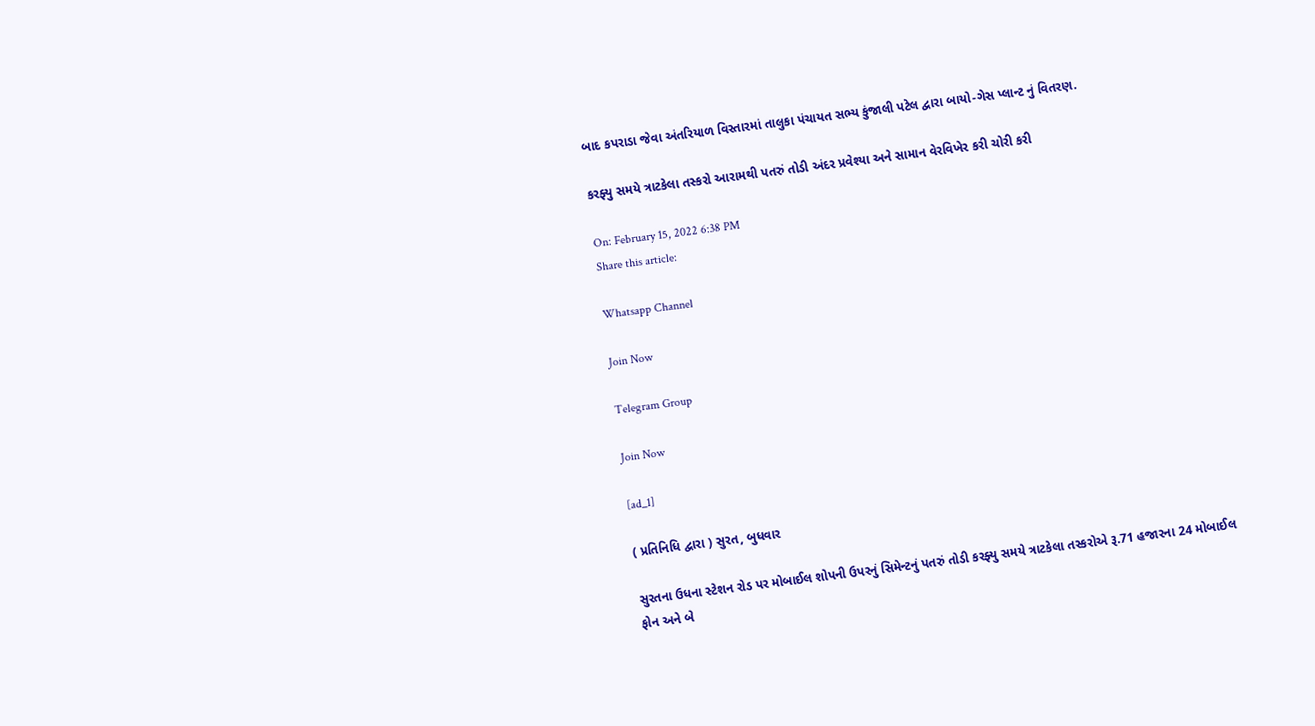બાદ કપરાડા જેવા અંતરિયાળ વિસ્તારમાં તાલુકા પંચાયત સભ્ય કુંજાલી પટેલ દ્વારા બાયો-ગેસ પ્લાન્ટ નું વિતરણ.

કરફ્યુ સમયે ત્રાટકેલા તસ્કરો આરામથી પતરું તોડી અંદર પ્રવેશ્યા અને સામાન વેરવિખેર કરી ચોરી કરી

On: February 15, 2022 6:38 PM
Share this article:

Whatsapp Channel

Join Now

Telegram Group

Join Now

[ad_1]

( પ્રતિનિધિ દ્વારા ) સુરત, બુધવાર

સુરતના ઉધના સ્ટેશન રોડ પર મોબાઈલ શોપની ઉપરનું સિમેન્ટનું પતરું તોડી કરફ્યુ સમયે ત્રાટકેલા તસ્કરોએ રૂ.71 હજારના 24 મોબાઈલ ફોન અને બે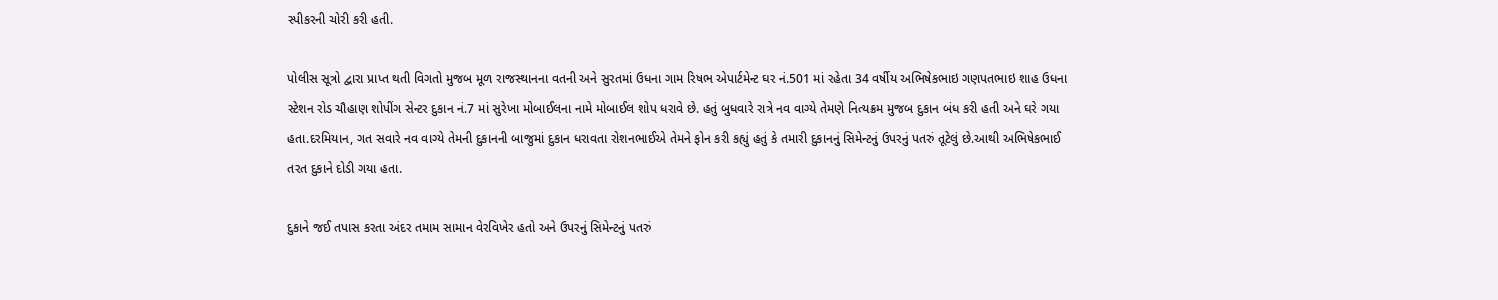સ્પીકરની ચોરી કરી હતી.

પોલીસ સૂત્રો દ્વારા પ્રાપ્ત થતી વિગતો મુજબ મૂળ રાજસ્થાનના વતની અને સુરતમાં ઉધના ગામ રિષભ એપાર્ટમેન્ટ ઘર નં.501 માં રહેતા 34 વર્ષીય અભિષેકભાઇ ગણપતભાઇ શાહ ઉધના સ્ટેશન રોડ ચૌહાણ શોપીંગ સેન્ટર દુકાન નં.7 માં સુરેખા મોબાઈલના નામે મોબાઈલ શોપ ધરાવે છે. હતું બુધવારે રાત્રે નવ વાગ્યે તેમણે નિત્યક્રમ મુજબ દુકાન બંધ કરી હતી અને ઘરે ગયા હતા.દરમિયાન, ગત સવારે નવ વાગ્યે તેમની દુકાનની બાજુમાં દુકાન ધરાવતા રોશનભાઈએ તેમને ફોન કરી કહ્યું હતું કે તમારી દુકાનનું સિમેન્ટનું ઉપરનું પતરું તૂટેલું છે.આથી અભિષેકભાઈ તરત દુકાને દોડી ગયા હતા.

દુકાને જઈ તપાસ કરતા અંદર તમામ સામાન વેરવિખેર હતો અને ઉપરનું સિમેન્ટનું પતરું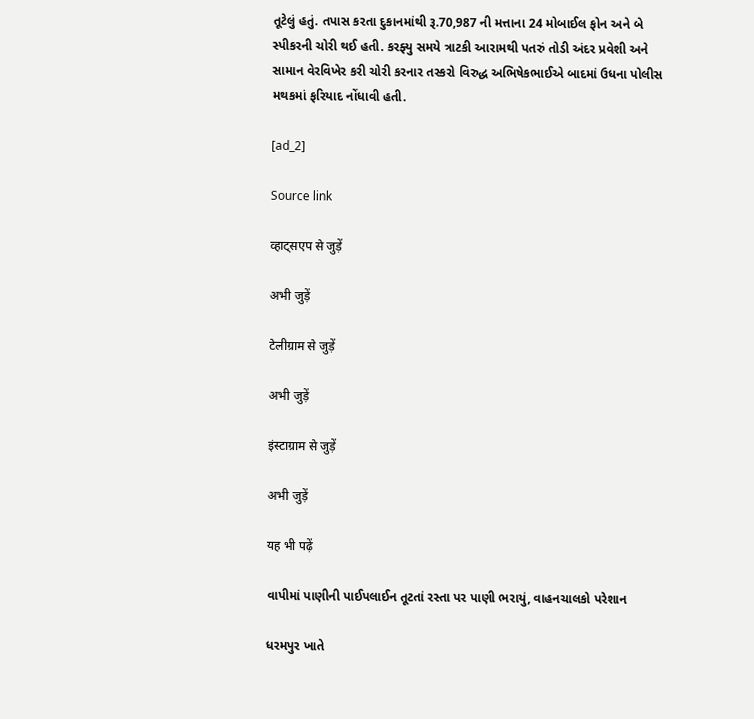તૂટેલું હતું. તપાસ કરતા દુકાનમાંથી રૂ.70,987 ની મત્તાના 24 મોબાઈલ ફોન અને બે સ્પીકરની ચોરી થઈ હતી. કરફ્યુ સમયે ત્રાટકી આરામથી પતરું તોડી અંદર પ્રવેશી અને સામાન વેરવિખેર કરી ચોરી કરનાર તસ્કરો વિરુદ્ધ અભિષેકભાઈએ બાદમાં ઉધના પોલીસ મથકમાં ફરિયાદ નોંધાવી હતી.

[ad_2]

Source link

व्हाट्सएप से जुड़ें

अभी जुड़ें

टेलीग्राम से जुड़ें

अभी जुड़ें

इंस्टाग्राम से जुड़ें

अभी जुड़ें

यह भी पढ़ें

વાપીમાં પાણીની પાઈપલાઈન તૂટતાં રસ્તા પર પાણી ભરાયું, વાહનચાલકો પરેશાન

ધરમપુર ખાતે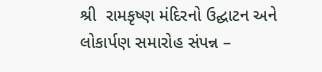શ્રી  રામકૃષ્ણ મંદિરનો ઉદ્ઘાટન અને લોકાર્પણ સમારોહ સંપન્ન –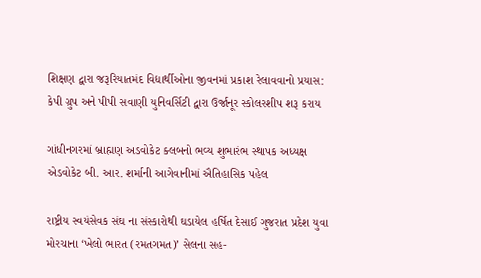શિક્ષણ દ્વારા જરૂરિયાતમંદ વિદ્યાર્થીઓના જીવનમાં પ્રકાશ રેલાવવાનો પ્રયાસ: કેપી ગ્રુપ અને પીપી સવાણી યુનિવર્સિટી દ્વારા ઉર્જાનૂર સ્કોલરશીપ શરૂ કરાય

ગાંધીનગરમાં બ્રાહ્મણ અડવોકેટ ક્લબનો ભવ્ય શુભારંભ સ્થાપક અધ્યક્ષ એડવોકેટ બી. આર. શર્માની આગેવાનીમાં ઐતિહાસિક પહેલ

રાષ્ટ્રીય સ્વયંસેવક સંઘ ના સંસ્કારોથી ઘડાયેલ હર્ષિત દેસાઈ ગુજરાત પ્રદેશ યુવા મોરચાના ‘ખેલો ભારત (રમતગમત)’ સેલના સહ-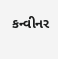કન્વીનર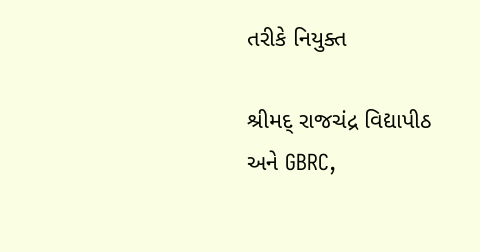તરીકે નિયુક્ત

શ્રીમદ્ રાજચંદ્ર વિદ્યાપીઠ અને GBRC,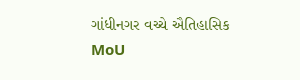ગાંધીનગર વચ્ચે ઐતિહાસિક MoU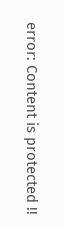error: Content is protected !!